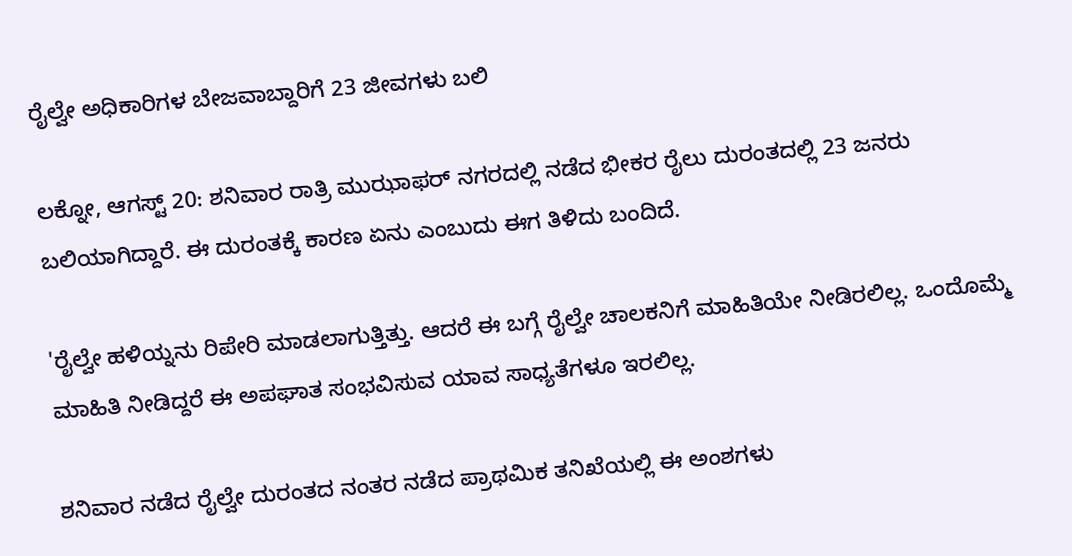ರೈಲ್ವೇ ಅಧಿಕಾರಿಗಳ ಬೇಜವಾಬ್ದಾರಿಗೆ 23 ಜೀವಗಳು ಬಲಿ

ಲಕ್ನೋ, ಆಗಸ್ಟ್ 20: ಶನಿವಾರ ರಾತ್ರಿ ಮುಝಾಫರ್ ನಗರದಲ್ಲಿ ನಡೆದ ಭೀಕರ ರೈಲು ದುರಂತದಲ್ಲಿ 23 ಜನರು ಬಲಿಯಾಗಿದ್ದಾರೆ. ಈ ದುರಂತಕ್ಕೆ ಕಾರಣ ಏನು ಎಂಬುದು ಈಗ ತಿಳಿದು ಬಂದಿದೆ.

'ರೈಲ್ವೇ ಹಳಿಯ್ನನು ರಿಪೇರಿ ಮಾಡಲಾಗುತ್ತಿತ್ತು. ಆದರೆ ಈ ಬಗ್ಗೆ ರೈಲ್ವೇ ಚಾಲಕನಿಗೆ ಮಾಹಿತಿಯೇ ನೀಡಿರಲಿಲ್ಲ. ಒಂದೊಮ್ಮೆ ಮಾಹಿತಿ ನೀಡಿದ್ದರೆ ಈ ಅಪಘಾತ ಸಂಭವಿಸುವ ಯಾವ ಸಾಧ್ಯತೆಗಳೂ ಇರಲಿಲ್ಲ.

ಶನಿವಾರ ನಡೆದ ರೈಲ್ವೇ ದುರಂತದ ನಂತರ ನಡೆದ ಪ್ರಾಥಮಿಕ ತನಿಖೆಯಲ್ಲಿ ಈ ಅಂಶಗಳು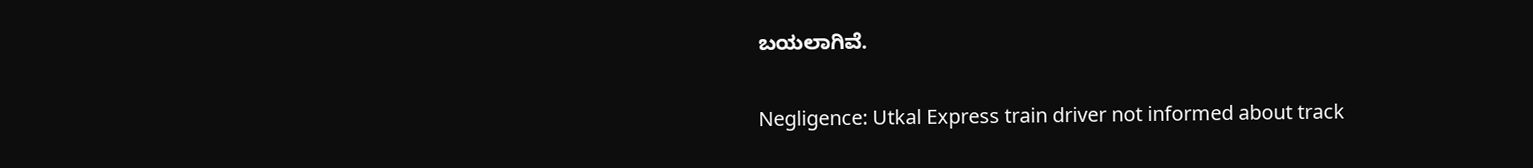ಬಯಲಾಗಿವೆ.

Negligence: Utkal Express train driver not informed about track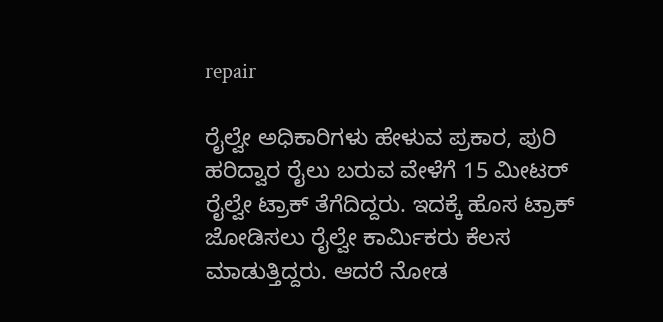repair

ರೈಲ್ವೇ ಅಧಿಕಾರಿಗಳು ಹೇಳುವ ಪ್ರಕಾರ, ಪುರಿ ಹರಿದ್ವಾರ ರೈಲು ಬರುವ ವೇಳೆಗೆ 15 ಮೀಟರ್ ರೈಲ್ವೇ ಟ್ರಾಕ್ ತೆಗೆದಿದ್ದರು. ಇದಕ್ಕೆ ಹೊಸ ಟ್ರಾಕ್ ಜೋಡಿಸಲು ರೈಲ್ವೇ ಕಾರ್ಮಿಕರು ಕೆಲಸ ಮಾಡುತ್ತಿದ್ದರು. ಆದರೆ ನೋಡ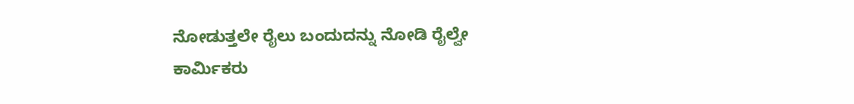ನೋಡುತ್ತಲೇ ರೈಲು ಬಂದುದನ್ನು ನೋಡಿ ರೈಲ್ವೇ ಕಾರ್ಮಿಕರು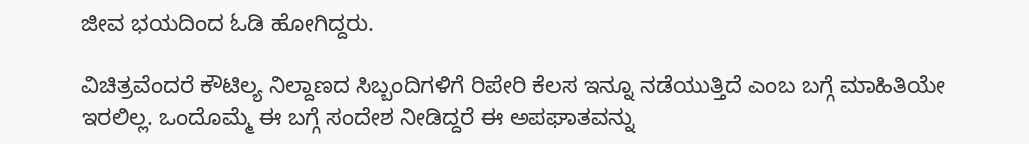ಜೀವ ಭಯದಿಂದ ಓಡಿ ಹೋಗಿದ್ದರು.

ವಿಚಿತ್ರವೆಂದರೆ ಕೌಟಿಲ್ಯ ನಿಲ್ದಾಣದ ಸಿಬ್ಬಂದಿಗಳಿಗೆ ರಿಪೇರಿ ಕೆಲಸ ಇನ್ನೂ ನಡೆಯುತ್ತಿದೆ ಎಂಬ ಬಗ್ಗೆ ಮಾಹಿತಿಯೇ ಇರಲಿಲ್ಲ. ಒಂದೊಮ್ಮೆ ಈ ಬಗ್ಗೆ ಸಂದೇಶ ನೀಡಿದ್ದರೆ ಈ ಅಪಘಾತವನ್ನು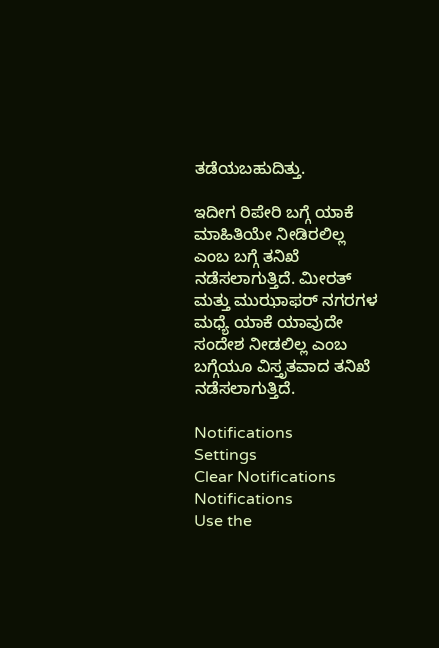ತಡೆಯಬಹುದಿತ್ತು.

ಇದೀಗ ರಿಪೇರಿ ಬಗ್ಗೆ ಯಾಕೆ ಮಾಹಿತಿಯೇ ನೀಡಿರಲಿಲ್ಲ ಎಂಬ ಬಗ್ಗೆ ತನಿಖೆ ನಡೆಸಲಾಗುತ್ತಿದೆ. ಮೀರತ್ ಮತ್ತು ಮುಝಾಫರ್ ನಗರಗಳ ಮಧ್ಯೆ ಯಾಕೆ ಯಾವುದೇ ಸಂದೇಶ ನೀಡಲಿಲ್ಲ ಎಂಬ ಬಗ್ಗೆಯೂ ವಿಸ್ತೃತವಾದ ತನಿಖೆ ನಡೆಸಲಾಗುತ್ತಿದೆ.

Notifications
Settings
Clear Notifications
Notifications
Use the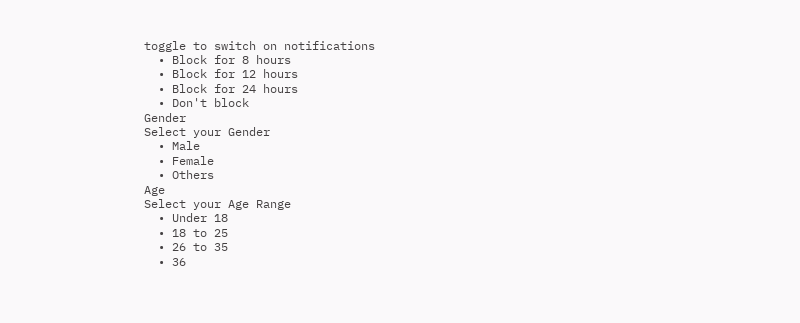toggle to switch on notifications
  • Block for 8 hours
  • Block for 12 hours
  • Block for 24 hours
  • Don't block
Gender
Select your Gender
  • Male
  • Female
  • Others
Age
Select your Age Range
  • Under 18
  • 18 to 25
  • 26 to 35
  • 36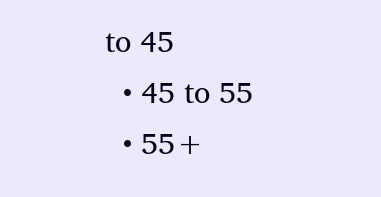to 45
  • 45 to 55
  • 55+